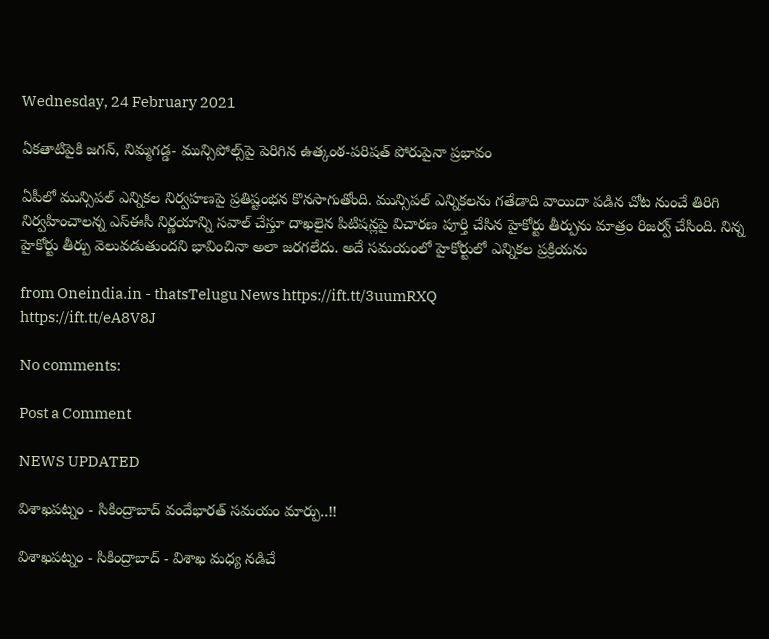Wednesday, 24 February 2021

ఏకతాటిపైకి జగన్‌, నిమ్మగడ్డ- మున్సిపోల్స్‌పై పెరిగిన ఉత్కంఠ-పరిషత్‌ పోరుపైనా ప్రభావం

ఏపీలో మున్సిపల్‌ ఎన్నికల నిర్వహణపై ప్రతిష్టంభన కొనసాగుతోంది. మున్సిపల్‌ ఎన్నికలను గతేడాది వాయిదా పడిన చోట నుంచే తిరిగి నిర్వహించాలన్న ఎస్ఈసీ నిర్ణయాన్ని సవాల్‌ చేస్తూ దాఖలైన పిటిషన్లపై విచారణ పూర్తి చేసిన హైకోర్టు తీర్పును మాత్రం రిజర్వ్‌ చేసింది. నిన్న హైకోర్టు తీర్పు వెలువడుతుందని భావించినా అలా జరగలేదు. అదే సమయంలో హైకోర్టులో ఎన్నికల ప్రక్రియను

from Oneindia.in - thatsTelugu News https://ift.tt/3uumRXQ
https://ift.tt/eA8V8J

No comments:

Post a Comment

NEWS UPDATED

విశాఖపట్నం - సికింద్రాబాద్ వందేభారత్ సమయం మార్పు..!!

విశాఖపట్నం - సికింద్రాబాద్ - విశాఖ మధ్య నడిచే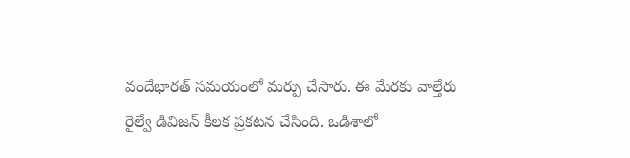వందేభారత్ సమయంలో మర్పు చేసారు. ఈ మేరకు వాల్తేరు రైల్వే డివిజన్ కీలక ప్రకటన చేసింది. ఒడిశాలో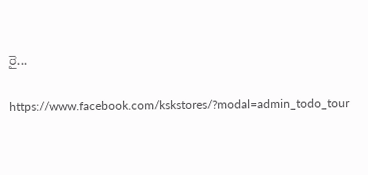రై...

https://www.facebook.com/kskstores/?modal=admin_todo_tour